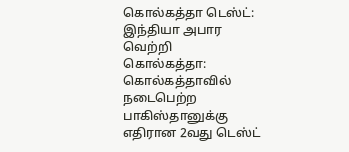கொல்கத்தா டெஸ்ட்: இந்தியா அபார வெற்றி
கொல்கத்தா:
கொல்கத்தாவில் நடைபெற்ற பாகிஸ்தானுக்கு எதிரான 2வது டெஸ்ட்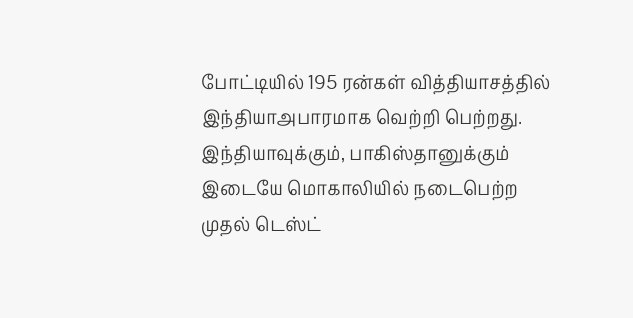போட்டியில் 195 ரன்கள் வித்தியாசத்தில் இந்தியாஅபாரமாக வெற்றி பெற்றது.
இந்தியாவுக்கும், பாகிஸ்தானுக்கும் இடையே மொகாலியில் நடைபெற்ற முதல் டெஸ்ட்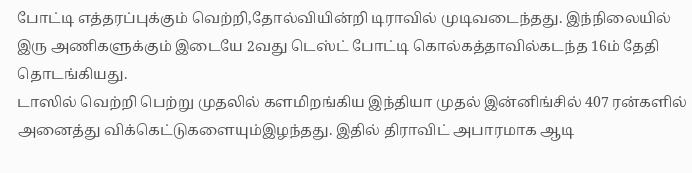போட்டி எத்தரப்புக்கும் வெற்றி,தோல்வியின்றி டிராவில் முடிவடைந்தது. இந்நிலையில் இரு அணிகளுக்கும் இடையே 2வது டெஸ்ட் போட்டி கொல்கத்தாவில்கடந்த 16ம் தேதி தொடங்கியது.
டாஸில் வெற்றி பெற்று முதலில் களமிறங்கிய இந்தியா முதல் இன்னிங்சில் 407 ரன்களில் அனைத்து விக்கெட்டுகளையும்இழந்தது. இதில் திராவிட் அபாரமாக ஆடி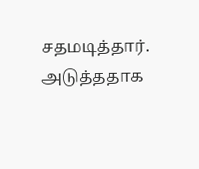சதமடித்தார்.
அடுத்ததாக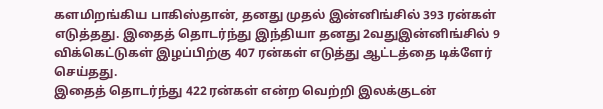களமிறங்கிய பாகிஸ்தான், தனது முதல் இன்னிங்சில் 393 ரன்கள் எடுத்தது. இதைத் தொடர்ந்து இந்தியா தனது 2வதுஇன்னிங்சில் 9 விக்கெட்டுகள் இழப்பிற்கு 407 ரன்கள் எடுத்து ஆட்டத்தை டிக்ளேர் செய்தது.
இதைத் தொடர்ந்து 422 ரன்கள் என்ற வெற்றி இலக்குடன்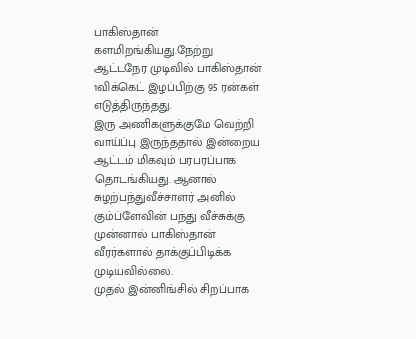பாகிஸ்தான் களமிறங்கியது.நேற்று ஆட்டநேர முடிவில் பாகிஸ்தான் 1விக்கெட் இழப்பிற்கு 95 ரன்கள் எடுத்திருந்தது.
இரு அணிகளுக்குமே வெற்றி வாய்ப்பு இருந்ததால் இன்றைய ஆட்டம் மிகவும் பரபரப்பாக தொடங்கியது. ஆனால் சுழற்பந்துவீச்சாளர் அனில் கும்ப்ளேவின் பந்து வீச்சுக்கு முன்னால் பாகிஸ்தான் வீரர்களால் தாக்குப்பிடிக்க முடியவில்லை.
முதல் இன்னிங்சில் சிறப்பாக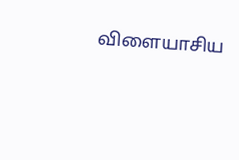விளையாசிய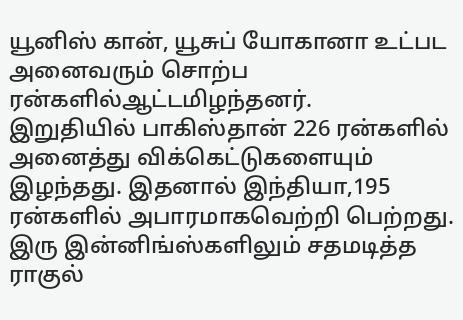யூனிஸ் கான், யூசுப் யோகானா உட்பட அனைவரும் சொற்ப ரன்களில்ஆட்டமிழந்தனர்.
இறுதியில் பாகிஸ்தான் 226 ரன்களில் அனைத்து விக்கெட்டுகளையும் இழந்தது. இதனால் இந்தியா,195 ரன்களில் அபாரமாகவெற்றி பெற்றது.
இரு இன்னிங்ஸ்களிலும் சதமடித்த ராகுல்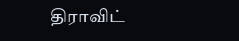திராவிட்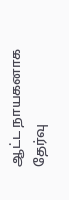ஆட்ட நாயகனாக தேர்வு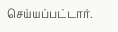செய்யப்பட்டார்.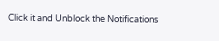Click it and Unblock the Notifications